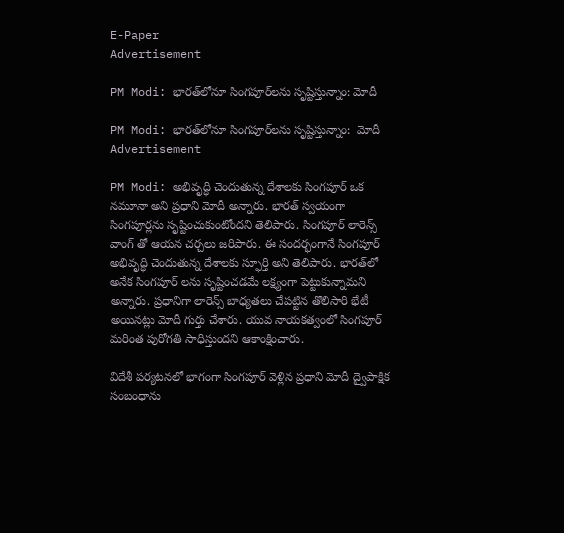E-Paper
Advertisement

PM Modi: భారత్‌లోనూ సింగపూర్‌లను సృష్టిస్తున్నాం: మోదీ

PM Modi: భారత్‌లోనూ సింగపూర్‌లను సృష్టిస్తున్నాం:  మోదీ
Advertisement

PM Modi: అభివృద్ధి చెందుతున్న దేశాలకు సింగపూర్ ఒక నమూనా అని ప్రధాని మోదీ అన్నారు. భారత్ స్వయంగా సింగపూర్లను సృష్టించుకుంటోందని తెలిపారు. సింగపూర్ లారెన్స్ వాంగ్ తో ఆయన చర్చలు జరిపారు. ఈ సందర్భంగానే సింగపూర్ అభివృద్ధి చెందుతున్న దేశాలకు స్ఫూర్తి అని తెలిపారు. భారత్‌లో అనేక సింగపూర్ లను సృష్టించడమే లక్ష్యంగా పెట్టుకున్నామని అన్నారు. ప్రధానిగా లారెన్స్ బాధ్యతలు చేపట్టిన తొలిసారి భేటీ అయినట్లు మోదీ గుర్తు చేశారు. యువ నాయకత్వంలో సింగపూర్ మరింత పురోగతి సాధిస్తుందని ఆకాంక్షించారు.

విదేశీ పర్యటనలో భాగంగా సింగపూర్ వెళ్లిన ప్రధాని మోదీ ద్వైపాక్షిక సంబంధాను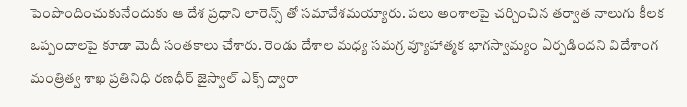పెంపొందించుకునేందుకు ఆ దేశ ప్రధాని లారెన్స్ తో సమావేశమయ్యారు. పలు అంశాలపై చర్చించిన తర్వాత నాలుగు కీలక ఒప్పందాలపై కూడా మెదీ సంతకాలు చేశారు. రెండు దేశాల మధ్య సమగ్ర వ్యూహాత్మక భాగస్వామ్యం ఏర్పడిందని విదేశాంగ మంత్రిత్వ శాఖ ప్రతినిధి రణధీర్ జైస్వాల్ ఎక్స్ ద్వారా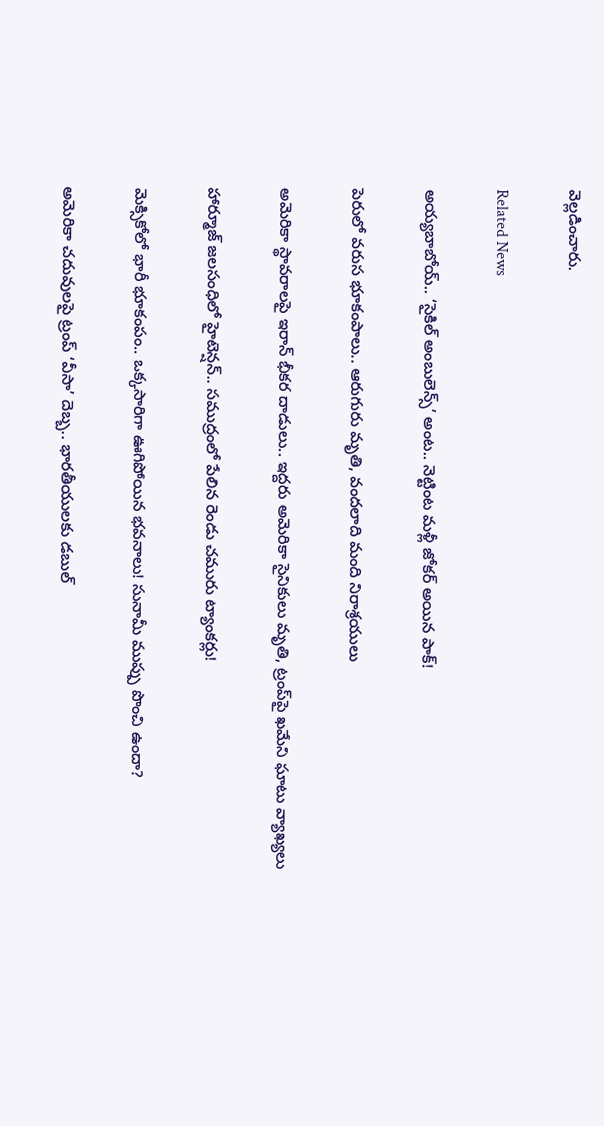వెల్లడించారు.

Related News

అయ్యబాబోయ్.. ‘సైకిల్ అంబులెన్స్’ అంట.. నెట్టింట మళ్లీ జోకర్ అయిన పాక్!

పెరులో వరుస భూకంపాలు.. ఆరుగురు మృతి, వందలాది మంది నిరాశ్రయులు

అమెరికా స్థావరాలపై ఇరాన్ భీకర దాడులు.. ఇద్దరు అమెరికా సైనికులు మృతి, ట్రంప్‌పై ఖమేని ఘాటు వ్యాఖ్యలు

హార్మూజ్ జలసంధిలో హైటెన్షన్.. సముద్రంలో పేలిన రెండు చమురు ట్యాంకర్లు!

మెక్సికోలో భారీ భూకంపం.. ఒక్కసారిగా ఊగిపోయిన భవనాలు! సునామీ ముప్పు పొంచి ఉందా?

అమెరికా చదువులపై ట్రంప్ ‘వీసా’ దెబ్బ.. భారతీయులకు డబుల్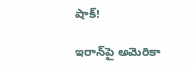షాక్!

ఇరాన్‌పై అమెరికా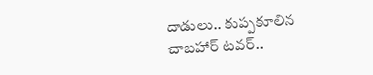దాడులు.. కుప్పకూలిన చాబహార్ టవర్..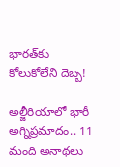భారత్‌కు కోలుకోలేని దెబ్బ!

అల్జీరియాలో భారీ అగ్నిప్రమాదం.. 11 మంది అనాథలు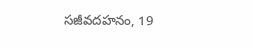సజీవదహనం, 19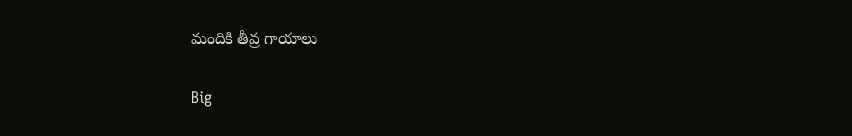మందికి తీవ్ర గాయాలు

Big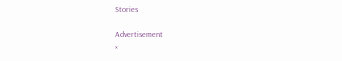Stories

Advertisement
×